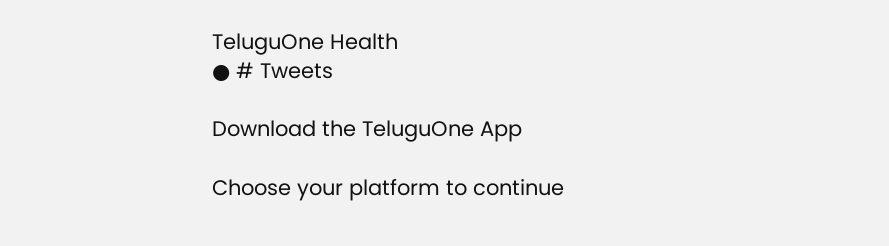TeluguOne Health
● # Tweets

Download the TeluguOne App

Choose your platform to continue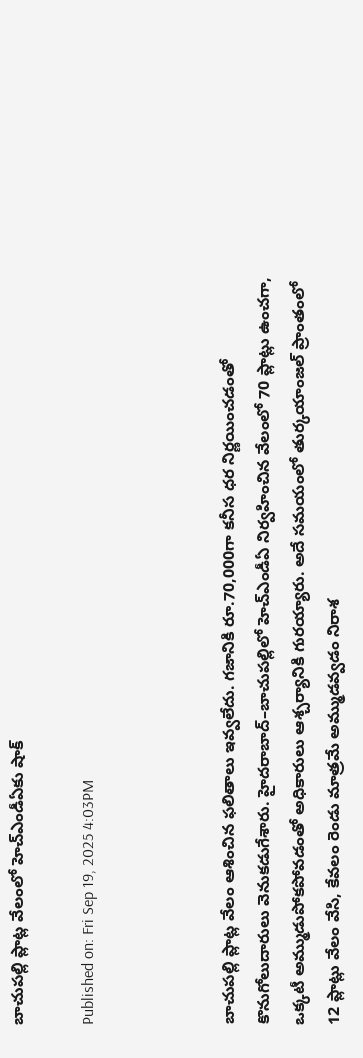బాచుపల్లి ప్లాట్ల వేలంలో హెచ్ఎండీఏకు షాక్

Published on: Fri Sep 19, 2025 4:03PM



బాచుపల్లి ప్లాట్ల వేలం ఆశించిన ఫలితాలు ఇవ్వలేదు. గజానికి రూ.70,000గా కనీస ధర నిర్ణయించడంతో కొనుగోలుదారులు వెనుకడుగేశారు. హైదరాబాద్‌–బాచుపల్లిలో హెచ్ఎండీఏ నిర్వహించిన వేలంలో 70 ప్లాట్లు ఉంచగా, ఒక్కటీ అమ్ముడుపోకపోవడంతో అధికారులు ఆశ్చర్యానికి గురయ్యారు. అదే సమయంలో తుర్కయాంజల్‌ ప్రాంతంలో 12 ప్లాట్లు వేలం వేసి, కేవలం రెండు మాత్రమే అమ్ముడవ్వడం నిరాశ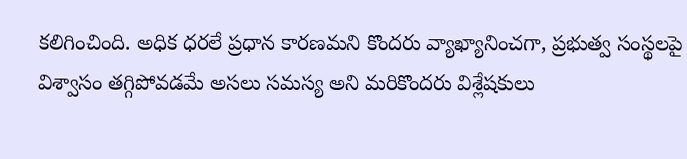కలిగించింది. అధిక ధరలే ప్రధాన కారణమని కొందరు వ్యాఖ్యానించగా, ప్రభుత్వ సంస్థలపై విశ్వాసం తగ్గిపోవడమే అసలు సమస్య అని మరికొందరు విశ్లేషకులు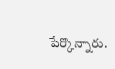పేర్కొన్నారు.